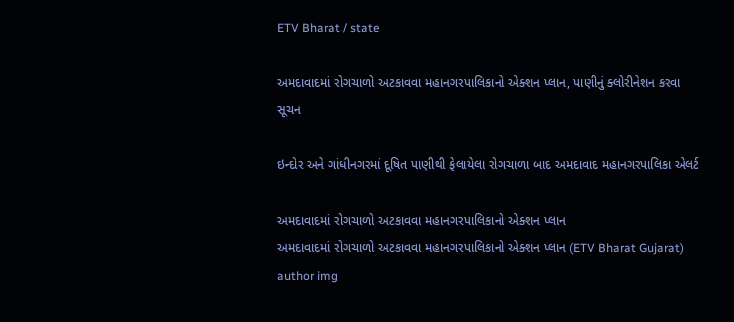ETV Bharat / state

અમદાવાદમાં રોગચાળો અટકાવવા મહાનગરપાલિકાનો એક્શન પ્લાન, પાણીનું ક્લોરીનેશન કરવા સૂચન

ઇન્દોર અને ગાંધીનગરમાં દૂષિત પાણીથી ફેલાયેલા રોગચાળા બાદ અમદાવાદ મહાનગરપાલિકા એલર્ટ

અમદાવાદમાં રોગચાળો અટકાવવા મહાનગરપાલિકાનો એક્શન પ્લાન
અમદાવાદમાં રોગચાળો અટકાવવા મહાનગરપાલિકાનો એક્શન પ્લાન (ETV Bharat Gujarat)
author img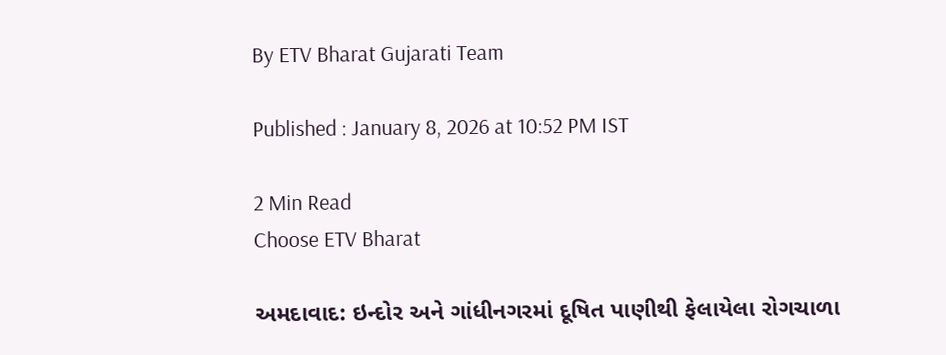By ETV Bharat Gujarati Team

Published : January 8, 2026 at 10:52 PM IST

2 Min Read
Choose ETV Bharat

અમદાવાદ: ઇન્દોર અને ગાંધીનગરમાં દૂષિત પાણીથી ફેલાયેલા રોગચાળા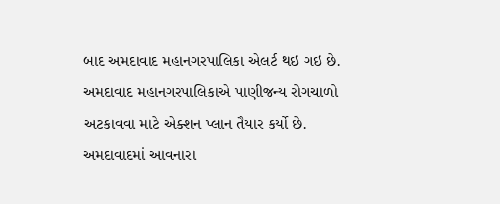બાદ અમદાવાદ મહાનગરપાલિકા એલર્ટ થઇ ગઇ છે. અમદાવાદ મહાનગરપાલિકાએ પાણીજન્ય રોગચાળો અટકાવવા માટે એક્શન પ્લાન તૈયાર કર્યો છે. અમદાવાદમાં આવનારા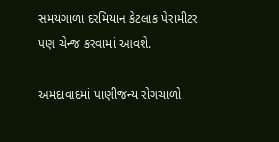સમયગાળા દરમિયાન કેટલાક પેરામીટર પણ ચેન્જ કરવામાં આવશે.

અમદાવાદમાં પાણીજન્ય રોગચાળો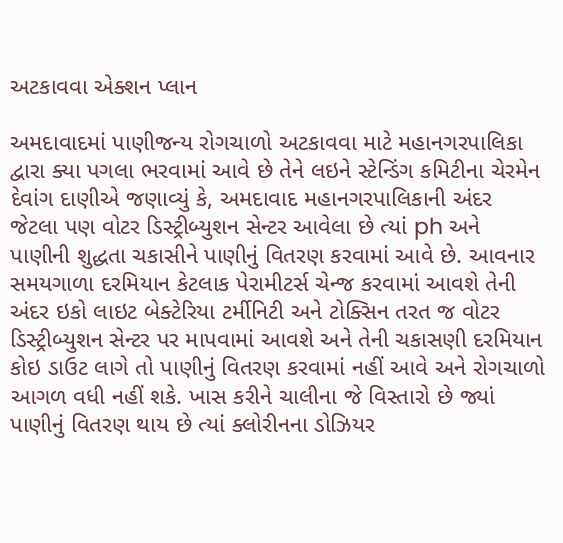અટકાવવા એક્શન પ્લાન

અમદાવાદમાં પાણીજન્ય રોગચાળો અટકાવવા માટે મહાનગરપાલિકા દ્વારા ક્યા પગલા ભરવામાં આવે છે તેને લઇને સ્ટેન્ડિંગ કમિટીના ચેરમેન દેવાંગ દાણીએ જણાવ્યું કે, અમદાવાદ મહાનગરપાલિકાની અંદર જેટલા પણ વોટર ડિસ્ટ્રીબ્યુશન સેન્ટર આવેલા છે ત્યાં ph અને પાણીની શુદ્ધતા ચકાસીને પાણીનું વિતરણ કરવામાં આવે છે. આવનાર સમયગાળા દરમિયાન કેટલાક પેરામીટર્સ ચેન્જ કરવામાં આવશે તેની અંદર ઇકો લાઇટ બેક્ટેરિયા ટર્મીનિટી અને ટોક્સિન તરત જ વોટર ડિસ્ટ્રીબ્યુશન સેન્ટર પર માપવામાં આવશે અને તેની ચકાસણી દરમિયાન કોઇ ડાઉટ લાગે તો પાણીનું વિતરણ કરવામાં નહીં આવે અને રોગચાળો આગળ વધી નહીં શકે. ખાસ કરીને ચાલીના જે વિસ્તારો છે જ્યાં પાણીનું વિતરણ થાય છે ત્યાં ક્લોરીનના ડોઝિયર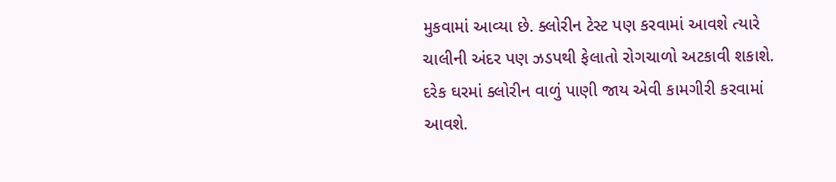મુકવામાં આવ્યા છે. ક્લોરીન ટેસ્ટ પણ કરવામાં આવશે ત્યારે ચાલીની અંદર પણ ઝડપથી ફેલાતો રોગચાળો અટકાવી શકાશે. દરેક ઘરમાં ક્લોરીન વાળું પાણી જાય એવી કામગીરી કરવામાં આવશે.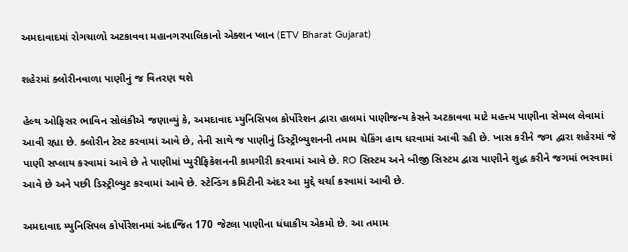અમદાવાદમાં રોગચાળો અટકાવવા મહાનગરપાલિકાનો એક્શન પ્લાન (ETV Bharat Gujarat)

શહેરમાં ક્લોરીનવાળા પાણીનું જ વિતરણ થશે

હેલ્થ ઓફિસર ભાવિન સોલંકીએ જણાવ્યું કે, અમદાવાદ મ્યુનિસિપલ કોર્પોરેશન દ્વારા હાલમાં પાણીજન્ય કેસને અટકાવવા માટે મહત્ત્મ પાણીના સેમ્પલ લેવામાં આવી રહ્યા છે. ક્લોરીન ટેસ્ટ કરવામાં આવે છે, તેની સાથે જ પાણીનું ડિસ્ટ્રીબ્યુશનની તમામ ચેકિંગ હાથ ધરવામાં આવી રહી છે. ખાસ કરીને જગ દ્વારા શહેરમાં જે પાણી સપ્લાય કરવામાં આવે છે તે પાણીમાં પ્યુરીફિકેશનની કામગીરી કરવામાં આવે છે. RO સિસ્ટમ અને બીજી સિસ્ટમ દ્વારા પાણીને શુદ્ધ કરીને જગમાં ભરવામાં આવે છે અને પછી ડિસ્ટ્રીબ્યુટ કરવામાં આવે છે. સ્ટેન્ડિંગ કમિટીની અંદર આ મુદ્દે ચર્ચા કરવામાં આવી છે.

અમદાવાદ મ્યુનિસિપલ કોર્પોરેશનમાં અંદાજિત 170 જેટલા પાણીના ધંધાકીય એકમો છે. આ તમામ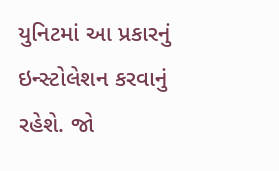યુનિટમાં આ પ્રકારનું ઇન્સ્ટોલેશન કરવાનું રહેશે. જો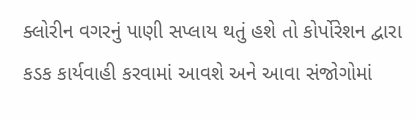ક્લોરીન વગરનું પાણી સપ્લાય થતું હશે તો કોર્પોરેશન દ્વારા કડક કાર્યવાહી કરવામાં આવશે અને આવા સંજોગોમાં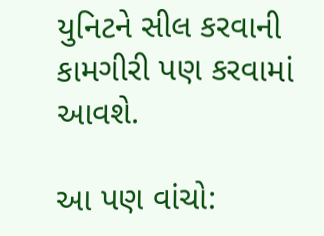યુનિટને સીલ કરવાની કામગીરી પણ કરવામાં આવશે.

આ પણ વાંચો: